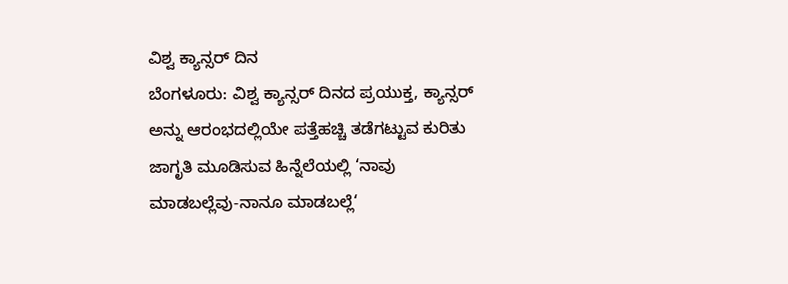ವಿಶ್ವ ಕ್ಯಾನ್ಸರ್ ದಿನ
ಬೆಂಗಳೂರು: ವಿಶ್ವ ಕ್ಯಾನ್ಸರ್ ದಿನದ ಪ್ರಯುಕ್ತ, ಕ್ಯಾನ್ಸರ್ ಅನ್ನು ಆರಂಭದಲ್ಲಿಯೇ ಪತ್ತೆಹಚ್ಚಿ ತಡೆಗಟ್ಟುವ ಕುರಿತು ಜಾಗೃತಿ ಮೂಡಿಸುವ ಹಿನ್ನೆಲೆಯಲ್ಲಿ ‘ನಾವು ಮಾಡಬಲ್ಲೆವು-ನಾನೂ ಮಾಡಬಲ್ಲೆ‘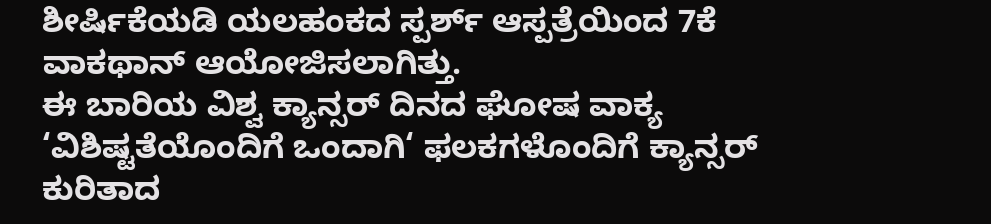ಶೀರ್ಷಿಕೆಯಡಿ ಯಲಹಂಕದ ಸ್ಪರ್ಶ್ ಆಸ್ಪತ್ರೆಯಿಂದ 7ಕೆ ವಾಕಥಾನ್ ಆಯೋಜಿಸಲಾಗಿತ್ತು.
ಈ ಬಾರಿಯ ವಿಶ್ವ ಕ್ಯಾನ್ಸರ್ ದಿನದ ಘೋಷ ವಾಕ್ಯ ‘ವಿಶಿಷ್ಟತೆಯೊಂದಿಗೆ ಒಂದಾಗಿ‘ ಫಲಕಗಳೊಂದಿಗೆ ಕ್ಯಾನ್ಸರ್ ಕುರಿತಾದ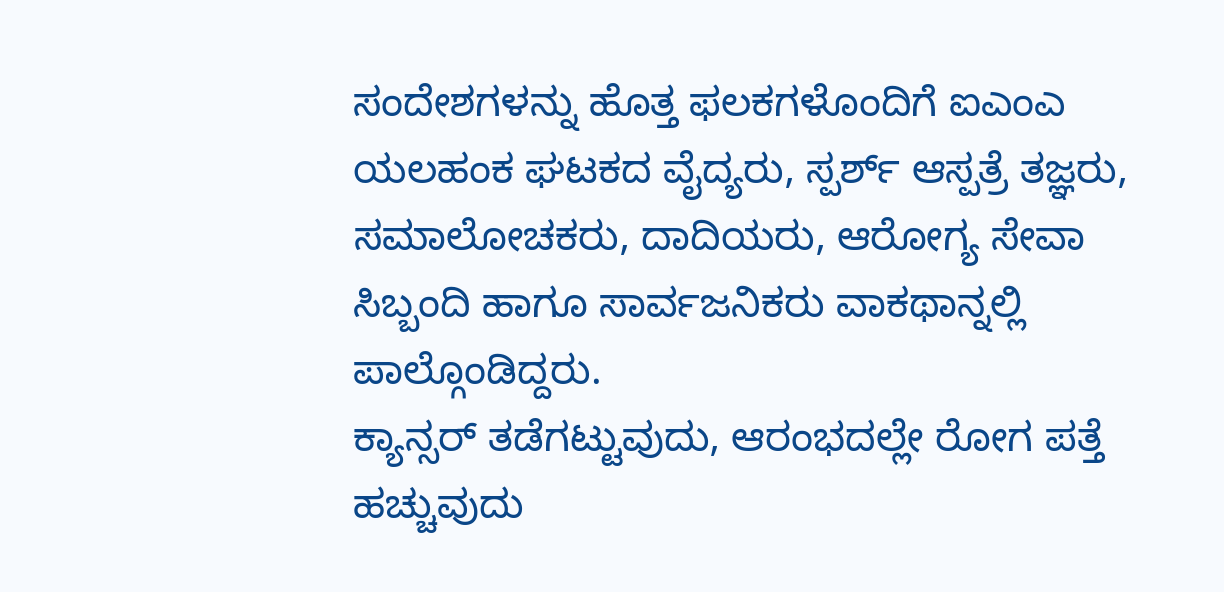ಸಂದೇಶಗಳನ್ನು ಹೊತ್ತ ಫಲಕಗಳೊಂದಿಗೆ ಐಎಂಎ ಯಲಹಂಕ ಘಟಕದ ವೈದ್ಯರು, ಸ್ಪರ್ಶ್ ಆಸ್ಪತ್ರೆ ತಜ್ಞರು, ಸಮಾಲೋಚಕರು, ದಾದಿಯರು, ಆರೋಗ್ಯ ಸೇವಾ ಸಿಬ್ಬಂದಿ ಹಾಗೂ ಸಾರ್ವಜನಿಕರು ವಾಕಥಾನ್ನಲ್ಲಿ ಪಾಲ್ಗೊಂಡಿದ್ದರು.
ಕ್ಯಾನ್ಸರ್ ತಡೆಗಟ್ಟುವುದು, ಆರಂಭದಲ್ಲೇ ರೋಗ ಪತ್ತೆ ಹಚ್ಚುವುದು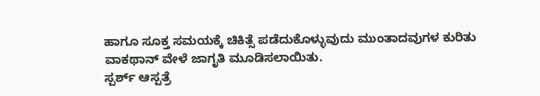ಹಾಗೂ ಸೂಕ್ತ ಸಮಯಕ್ಕೆ ಚಿಕಿತ್ಸೆ ಪಡೆದುಕೊಳ್ಳುವುದು ಮುಂತಾದವುಗಳ ಕುರಿತು ವಾಕಥಾನ್ ವೇಳೆ ಜಾಗೃತಿ ಮೂಡಿಸಲಾಯಿತು.
ಸ್ಪರ್ಶ್ ಆಸ್ಪತ್ರೆ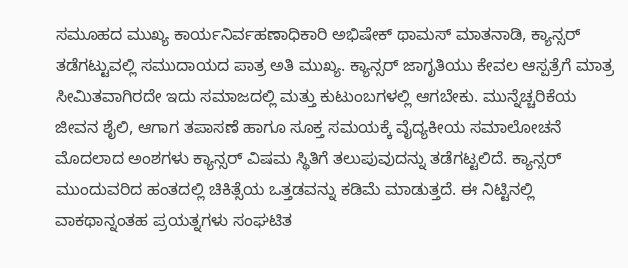ಸಮೂಹದ ಮುಖ್ಯ ಕಾರ್ಯನಿರ್ವಹಣಾಧಿಕಾರಿ ಅಭಿಷೇಕ್ ಥಾಮಸ್ ಮಾತನಾಡಿ, ಕ್ಯಾನ್ಸರ್ ತಡೆಗಟ್ಟುವಲ್ಲಿ ಸಮುದಾಯದ ಪಾತ್ರ ಅತಿ ಮುಖ್ಯ. ಕ್ಯಾನ್ಸರ್ ಜಾಗೃತಿಯು ಕೇವಲ ಆಸ್ಪತ್ರೆಗೆ ಮಾತ್ರ ಸೀಮಿತವಾಗಿರದೇ ಇದು ಸಮಾಜದಲ್ಲಿ ಮತ್ತು ಕುಟುಂಬಗಳಲ್ಲಿ ಆಗಬೇಕು. ಮುನ್ನೆಚ್ಚರಿಕೆಯ ಜೀವನ ಶೈಲಿ, ಆಗಾಗ ತಪಾಸಣೆ ಹಾಗೂ ಸೂಕ್ತ ಸಮಯಕ್ಕೆ ವೈದ್ಯಕೀಯ ಸಮಾಲೋಚನೆ ಮೊದಲಾದ ಅಂಶಗಳು ಕ್ಯಾನ್ಸರ್ ವಿಷಮ ಸ್ಥಿತಿಗೆ ತಲುಪುವುದನ್ನು ತಡೆಗಟ್ಟಲಿದೆ. ಕ್ಯಾನ್ಸರ್ ಮುಂದುವರಿದ ಹಂತದಲ್ಲಿ ಚಿಕಿತ್ಸೆಯ ಒತ್ತಡವನ್ನು ಕಡಿಮೆ ಮಾಡುತ್ತದೆ. ಈ ನಿಟ್ಟಿನಲ್ಲಿ ವಾಕಥಾನ್ನಂತಹ ಪ್ರಯತ್ನಗಳು ಸಂಘಟಿತ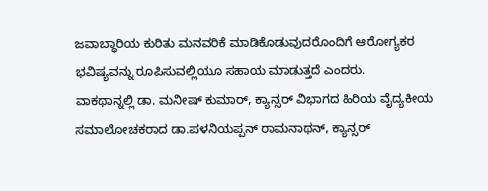ಜವಾಬ್ಧಾರಿಯ ಕುರಿತು ಮನವರಿಕೆ ಮಾಡಿಕೊಡುವುದರೊಂದಿಗೆ ಆರೋಗ್ಯಕರ ಭವಿಷ್ಯವನ್ನು ರೂಪಿಸುವಲ್ಲಿಯೂ ಸಹಾಯ ಮಾಡುತ್ತದೆ ಎಂದರು.
ವಾಕಥಾನ್ನಲ್ಲಿ ಡಾ. ಮನೀಷ್ ಕುಮಾರ್, ಕ್ಯಾನ್ಸರ್ ವಿಭಾಗದ ಹಿರಿಯ ವೈದ್ಯಕೀಯ ಸಮಾಲೋಚಕರಾದ ಡಾ.ಪಳನಿಯಪ್ಪನ್ ರಾಮನಾಥನ್, ಕ್ಯಾನ್ಸರ್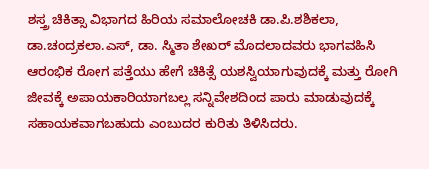ಶಸ್ತ್ರ ಚಿಕಿತ್ಸಾ ವಿಭಾಗದ ಹಿರಿಯ ಸಮಾಲೋಚಕಿ ಡಾ.ಪಿ.ಶಶಿಕಲಾ, ಡಾ.ಚಂದ್ರಕಲಾ.ಎಸ್, ಡಾ. ಸ್ಮಿತಾ ಶೇಖರ್ ಮೊದಲಾದವರು ಭಾಗವಹಿಸಿ ಆರಂಭಿಕ ರೋಗ ಪತ್ತೆಯು ಹೇಗೆ ಚಿಕಿತ್ಸೆ ಯಶಸ್ವಿಯಾಗುವುದಕ್ಕೆ ಮತ್ತು ರೋಗಿ ಜೀವಕ್ಕೆ ಅಪಾಯಕಾರಿಯಾಗಬಲ್ಲ ಸನ್ನಿವೇಶದಿಂದ ಪಾರು ಮಾಡುವುದಕ್ಕೆ ಸಹಾಯಕವಾಗಬಹುದು ಎಂಬುದರ ಕುರಿತು ತಿಳಿಸಿದರು.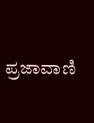ಪ್ರಜಾವಾಣಿ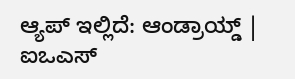ಆ್ಯಪ್ ಇಲ್ಲಿದೆ: ಆಂಡ್ರಾಯ್ಡ್ | ಐಒಎಸ್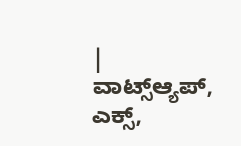| ವಾಟ್ಸ್ಆ್ಯಪ್, ಎಕ್ಸ್,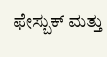ಫೇಸ್ಬುಕ್ ಮತ್ತು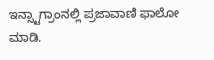ಇನ್ಸ್ಟಾಗ್ರಾಂನಲ್ಲಿ ಪ್ರಜಾವಾಣಿ ಫಾಲೋ ಮಾಡಿ.